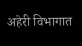अहेरी विभागात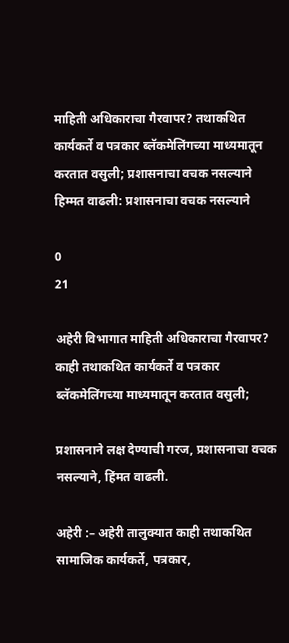माहिती अधिकाराचा गैरवापर? तथाकथित कार्यकर्ते व पत्रकार ब्लॅकमेलिंगच्या माध्यमातून करतात वसुली; प्रशासनाचा वचक नसल्याने हिम्मत वाढली: प्रशासनाचा वचक नसल्याने

0
21

अहेरी विभागात माहिती अधिकाराचा गैरवापर? काही तथाकथित कार्यकर्ते व पत्रकार ब्लॅकमेलिंगच्या माध्यमातून करतात वसुली;

प्रशासनाने लक्ष देण्याची गरज, प्रशासनाचा वचक नसल्याने, हिंमत वाढली.

अहेरी :– अहेरी तालुक्यात काही तथाकथित सामाजिक कार्यकर्ते, पत्रकार,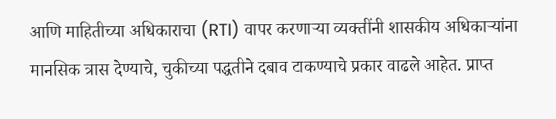आणि माहितीच्या अधिकाराचा (RTI) वापर करणाऱ्या व्यक्तींनी शासकीय अधिकाऱ्यांना मानसिक त्रास देण्याचे, चुकीच्या पद्धतीने दबाव टाकण्याचे प्रकार वाढले आहेत. प्राप्त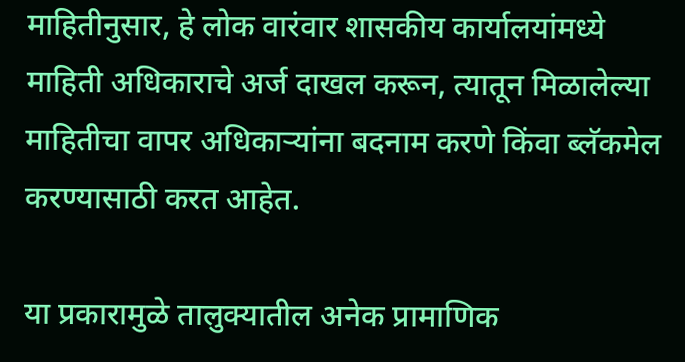माहितीनुसार, हे लोक वारंवार शासकीय कार्यालयांमध्ये माहिती अधिकाराचे अर्ज दाखल करून, त्यातून मिळालेल्या माहितीचा वापर अधिकाऱ्यांना बदनाम करणे किंवा ब्लॅकमेल करण्यासाठी करत आहेत.

या प्रकारामुळे तालुक्यातील अनेक प्रामाणिक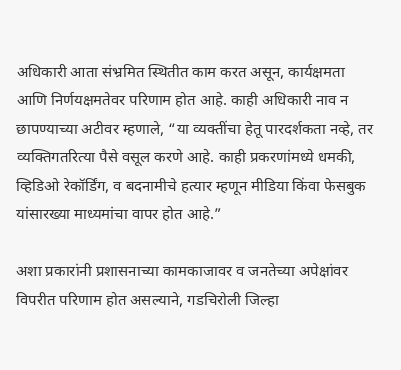अधिकारी आता संभ्रमित स्थितीत काम करत असून, कार्यक्षमता आणि निर्णयक्षमतेवर परिणाम होत आहे. काही अधिकारी नाव न छापण्याच्या अटीवर म्हणाले, “या व्यक्तींचा हेतू पारदर्शकता नव्हे, तर व्यक्तिगतरित्या पैसे वसूल करणे आहे. काही प्रकरणांमध्ये धमकी, व्हिडिओ रेकॉर्डिंग, व बदनामीचे हत्यार म्हणून मीडिया किंवा फेसबुक यांसारख्या माध्यमांचा वापर होत आहे.”

अशा प्रकारांनी प्रशासनाच्या कामकाजावर व जनतेच्या अपेक्षांवर विपरीत परिणाम होत असल्याने, गडचिरोली जिल्हा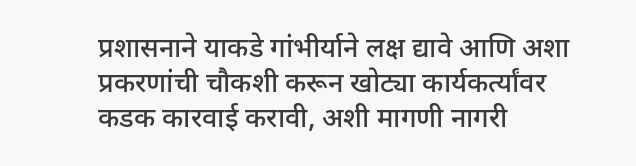प्रशासनाने याकडे गांभीर्याने लक्ष द्यावे आणि अशा प्रकरणांची चौकशी करून खोट्या कार्यकर्त्यांवर कडक कारवाई करावी, अशी मागणी नागरी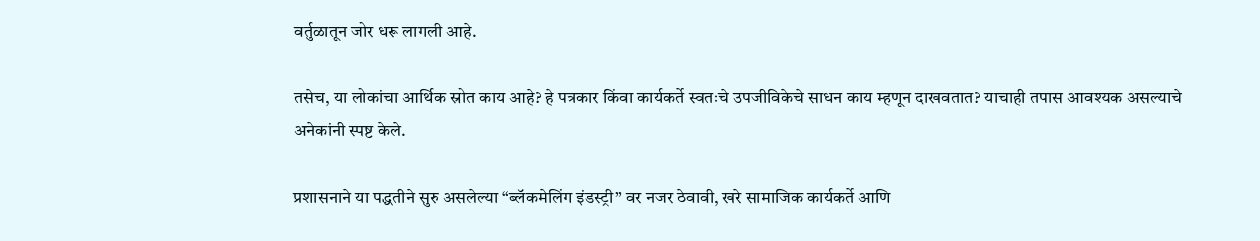वर्तुळातून जोर धरू लागली आहे.

तसेच, या लोकांचा आर्थिक स्रोत काय आहे? हे पत्रकार किंवा कार्यकर्ते स्वतःचे उपजीविकेचे साधन काय म्हणून दाखवतात? याचाही तपास आवश्यक असल्याचे अनेकांनी स्पष्ट केले.

प्रशासनाने या पद्धतीने सुरु असलेल्या “ब्लॅकमेलिंग इंडस्ट्री” वर नजर ठेवावी, खरे सामाजिक कार्यकर्ते आणि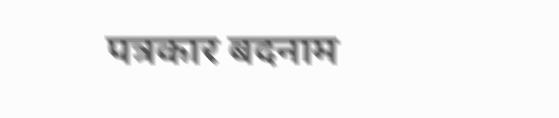पत्रकार बदनाम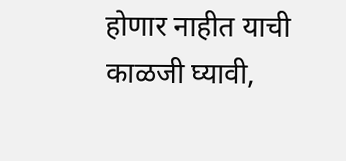होणार नाहीत याची काळजी घ्यावी,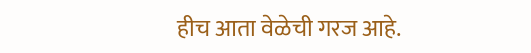हीच आता वेळेची गरज आहे.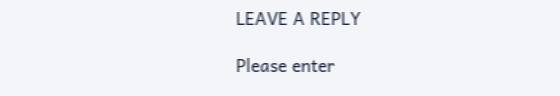LEAVE A REPLY

Please enter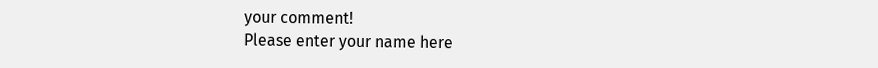your comment!
Please enter your name here